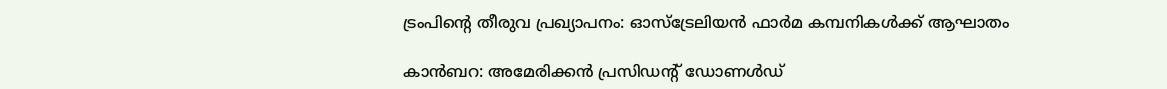ട്രംപിന്റെ തീരുവ പ്രഖ്യാപനം: ഓസ്ട്രേലിയൻ ഫാർമ കമ്പനികൾക്ക് ആഘാതം

കാൻബറ: അമേരിക്കൻ പ്രസിഡന്റ് ഡോണൾഡ്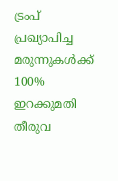ട്രംപ് പ്രഖ്യാപിച്ച മരുന്നുകൾക്ക് 100% ഇറക്കുമതി തീരുവ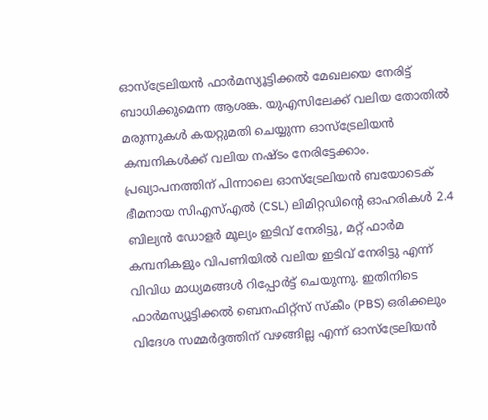ഓസ്ട്രേലിയൻ ഫാർമസ്യൂട്ടിക്കൽ മേഖലയെ നേരിട്ട് ബാധിക്കുമെന്ന ആശങ്ക. യുഎസിലേക്ക് വലിയ തോതിൽ മരുന്നുകൾ കയറ്റുമതി ചെയ്യുന്ന ഓസ്ട്രേലിയൻ കമ്പനികൾക്ക് വലിയ നഷ്ടം നേരിട്ടേക്കാം.
പ്രഖ്യാപനത്തിന് പിന്നാലെ ഓസ്ട്രേലിയൻ ബയോടെക് ഭീമനായ സിഎസ്എൽ (CSL) ലിമിറ്റഡിന്റെ ഓഹരികൾ 2.4 ബില്യൻ ഡോളർ മൂല്യം ഇടിവ് നേരിട്ടു, മറ്റ് ഫാർമ കമ്പനികളും വിപണിയിൽ വലിയ ഇടിവ് നേരിട്ടു എന്ന് വിവിധ മാധ്യമങ്ങൾ റിപ്പോർട്ട് ചെയുന്നു. ഇതിനിടെ ഫാർമസ്യൂട്ടിക്കൽ ബെനഫിറ്റ്സ് സ്കീം (PBS) ഒരിക്കലും വിദേശ സമ്മർദ്ദത്തിന് വഴങ്ങില്ല എന്ന് ഓസ്ട്രേലിയൻ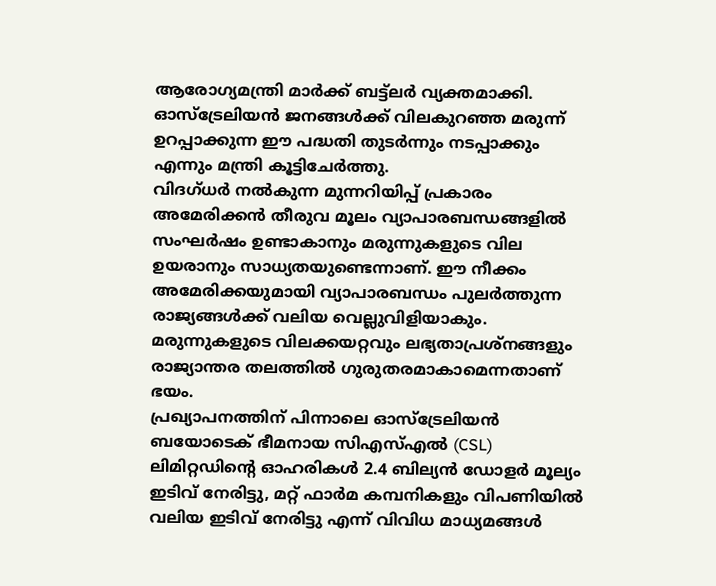ആരോഗ്യമന്ത്രി മാർക്ക് ബട്ട്ലർ വ്യക്തമാക്കി. ഓസ്ട്രേലിയൻ ജനങ്ങൾക്ക് വിലകുറഞ്ഞ മരുന്ന് ഉറപ്പാക്കുന്ന ഈ പദ്ധതി തുടർന്നും നടപ്പാക്കും എന്നും മന്ത്രി കൂട്ടിചേർത്തു.
വിദഗ്ധർ നൽകുന്ന മുന്നറിയിപ്പ് പ്രകാരം അമേരിക്കൻ തീരുവ മൂലം വ്യാപാരബന്ധങ്ങളിൽ സംഘർഷം ഉണ്ടാകാനും മരുന്നുകളുടെ വില ഉയരാനും സാധ്യതയുണ്ടെന്നാണ്. ഈ നീക്കം അമേരിക്കയുമായി വ്യാപാരബന്ധം പുലർത്തുന്ന രാജ്യങ്ങൾക്ക് വലിയ വെല്ലുവിളിയാകും. മരുന്നുകളുടെ വിലക്കയറ്റവും ലഭ്യതാപ്രശ്നങ്ങളും രാജ്യാന്തര തലത്തിൽ ഗുരുതരമാകാമെന്നതാണ് ഭയം.
പ്രഖ്യാപനത്തിന് പിന്നാലെ ഓസ്ട്രേലിയൻ ബയോടെക് ഭീമനായ സിഎസ്എൽ (CSL) ലിമിറ്റഡിന്റെ ഓഹരികൾ 2.4 ബില്യൻ ഡോളർ മൂല്യം ഇടിവ് നേരിട്ടു, മറ്റ് ഫാർമ കമ്പനികളും വിപണിയിൽ വലിയ ഇടിവ് നേരിട്ടു എന്ന് വിവിധ മാധ്യമങ്ങൾ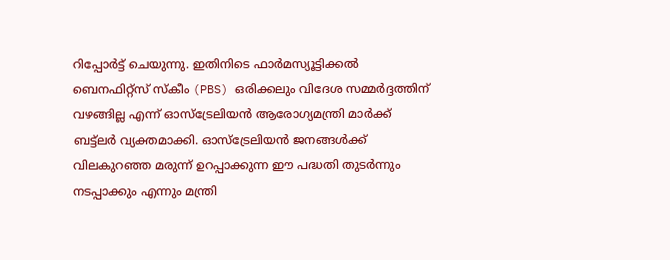റിപ്പോർട്ട് ചെയുന്നു. ഇതിനിടെ ഫാർമസ്യൂട്ടിക്കൽ ബെനഫിറ്റ്സ് സ്കീം (PBS) ഒരിക്കലും വിദേശ സമ്മർദ്ദത്തിന് വഴങ്ങില്ല എന്ന് ഓസ്ട്രേലിയൻ ആരോഗ്യമന്ത്രി മാർക്ക് ബട്ട്ലർ വ്യക്തമാക്കി. ഓസ്ട്രേലിയൻ ജനങ്ങൾക്ക് വിലകുറഞ്ഞ മരുന്ന് ഉറപ്പാക്കുന്ന ഈ പദ്ധതി തുടർന്നും നടപ്പാക്കും എന്നും മന്ത്രി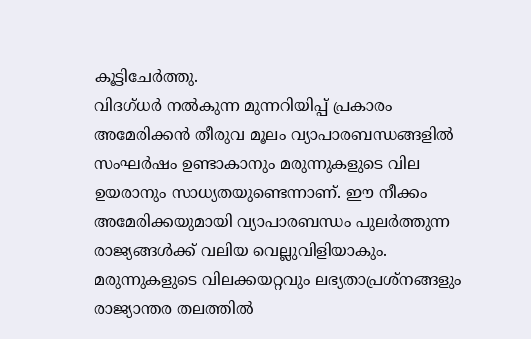കൂട്ടിചേർത്തു.
വിദഗ്ധർ നൽകുന്ന മുന്നറിയിപ്പ് പ്രകാരം അമേരിക്കൻ തീരുവ മൂലം വ്യാപാരബന്ധങ്ങളിൽ സംഘർഷം ഉണ്ടാകാനും മരുന്നുകളുടെ വില ഉയരാനും സാധ്യതയുണ്ടെന്നാണ്. ഈ നീക്കം അമേരിക്കയുമായി വ്യാപാരബന്ധം പുലർത്തുന്ന രാജ്യങ്ങൾക്ക് വലിയ വെല്ലുവിളിയാകും. മരുന്നുകളുടെ വിലക്കയറ്റവും ലഭ്യതാപ്രശ്നങ്ങളും രാജ്യാന്തര തലത്തിൽ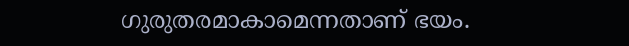ഗുരുതരമാകാമെന്നതാണ് ഭയം.